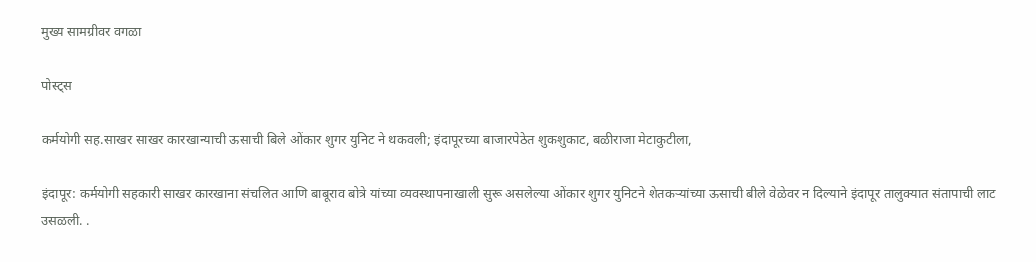मुख्य सामग्रीवर वगळा

पोस्ट्स

कर्मयोगी सह.साखर साखर कारखान्याची ऊसाची बिले ओंकार शुगर युनिट ने थकवली; इंदापूरच्या बाजारपेठेत शुकशुकाट, बळीराजा मेटाकुटीला,

इंदापूर: कर्मयोगी सहकारी साखर कारखाना संचलित आणि बाबूराव बोत्रे यांच्या व्यवस्थापनाखाली सुरू असलेल्या ओंकार शुगर युनिटने शेतकऱ्यांच्या ऊसाची बीले वेळेवर न दिल्याने इंदापूर तालुक्यात संतापाची लाट उसळली. .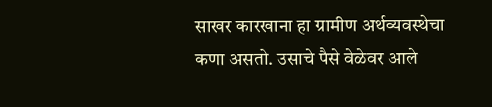साखर कारखाना हा ग्रामीण अर्थव्यवस्थेचा कणा असतो. उसाचे पैसे वेळेवर आले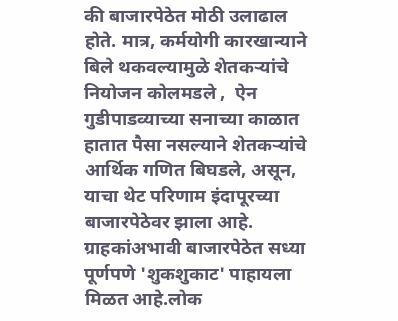की बाजारपेठेत मोठी उलाढाल होते. मात्र, कर्मयोगी कारखान्याने बिले थकवल्यामुळे शेतकऱ्यांचे नियोजन कोलमडले ,  ऐन गुडीपाडव्याच्या सनाच्या काळात हातात पैसा नसल्याने शेतकऱ्यांचे आर्थिक गणित बिघडले, असून, याचा थेट परिणाम इंदापूरच्या बाजारपेठेवर झाला आहे. ग्राहकांअभावी बाजारपेठेत सध्या पूर्णपणे 'शुकशुकाट' पाहायला मिळत आहे.लोक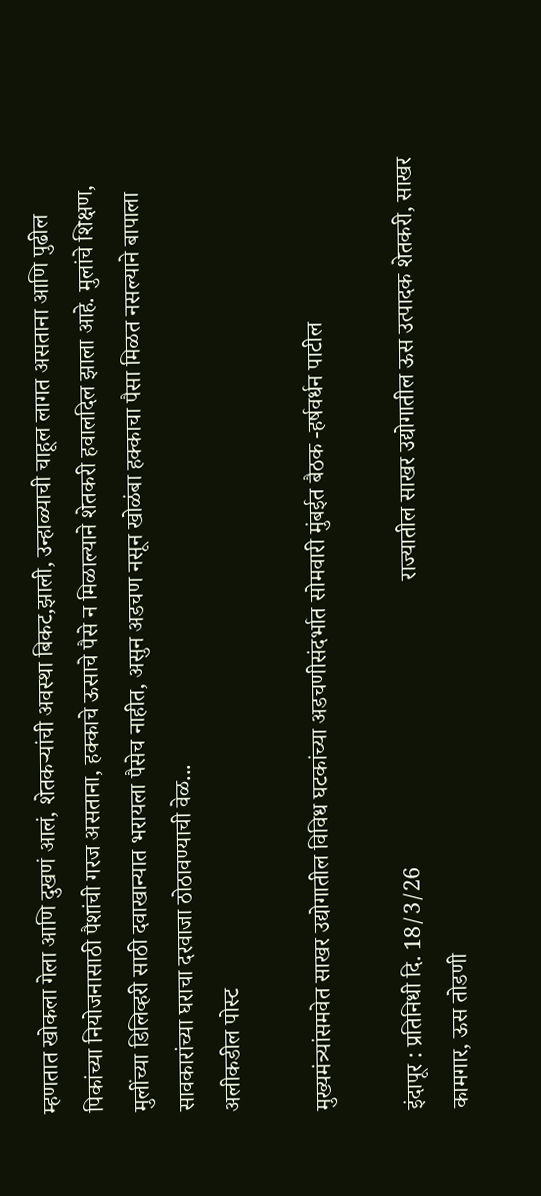म्हणतात खोकला गेला आणि दुखणं आलं, शेतकऱ्यांची अवस्था बिकट,झाली, उन्हाळ्याची चाहूल लागत असताना आणि पुढील पिकांच्या नियोजनासाठी पैशांची गरज असताना, हक्काचे ऊसाचे पैसे न मिळाल्याने शेतकरी हवालदिल झाला आहे. मुलांचे शिक्षण, मुलींच्या डिलिव्हरी साठी दवाखान्यात भरायला पैसेच नाहीत, असुन अडचण नसून खोळंबा हक्काचा पैसा मिळत नसल्याने बापाला सावकारांच्या घराचा दरवाजा ठोठावण्याची वेळ...
अलीकडील पोस्ट

मुख्यमंत्र्यांसमवेत साखर उद्योगातील विविध घटकांच्या अडचणीसंदर्भात सोमवारी मुंबईत बैठक -हर्षवर्धन पाटील

इंदापूर : प्रतिनिधी दि. 18/3/26                                                  राज्यातील साखर उद्योगातील ऊस उत्पादक शेतकरी, साखर कामगार, ऊस तोडणी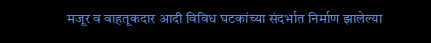मजूर व वाहतूकदार आदी विविध घटकांच्या संदर्भात निर्माण झालेल्या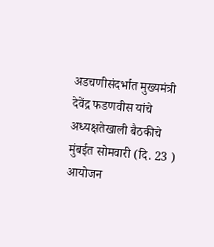अडचणीसंदर्भात मुख्यमंत्री देवेंद्र फडणवीस यांचे अध्यक्षतेखाली बैठकीचे मुंबईत सोमवारी (दि. 23 ) आयोजन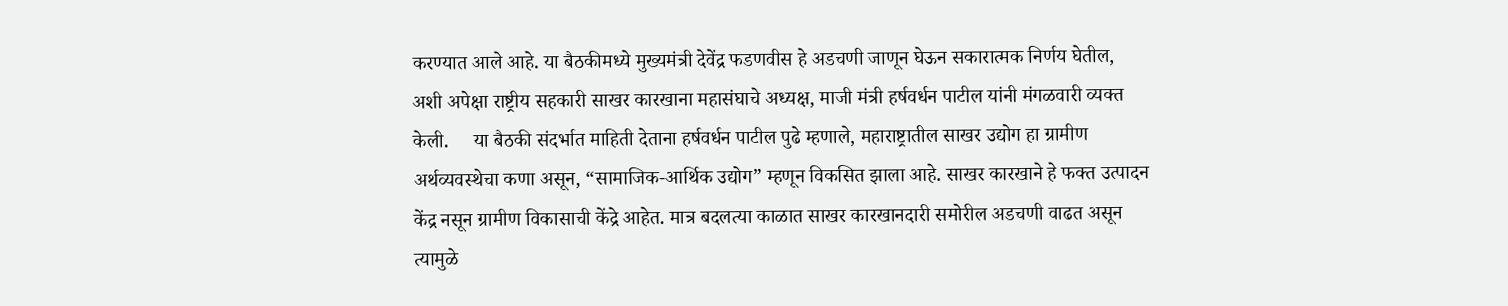करण्यात आले आहे. या बैठकीमध्ये मुख्यमंत्री देवेंद्र फडणवीस हे अडचणी जाणून घेऊन सकारात्मक निर्णय घेतील, अशी अपेक्षा राष्ट्रीय सहकारी साखर कारखाना महासंघाचे अध्यक्ष, माजी मंत्री हर्षवर्धन पाटील यांनी मंगळवारी व्यक्त केली.     या बैठकी संदर्भात माहिती देताना हर्षवर्धन पाटील पुढे म्हणाले, महाराष्ट्रातील साखर उद्योग हा ग्रामीण अर्थव्यवस्थेचा कणा असून, “सामाजिक-आर्थिक उद्योग” म्हणून विकसित झाला आहे. साखर कारखाने हे फक्त उत्पादन केंद्र नसून ग्रामीण विकासाची केंद्रे आहेत. मात्र बदलत्या काळात साखर कारखानदारी समोरील अडचणी वाढत असून त्यामुळे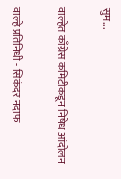सुम...

वाल्हेत काँग्रेस कमिटीकडून निषेध आंदोलन

वाल्हे प्रतिनिधी - सिकंदर नदाफ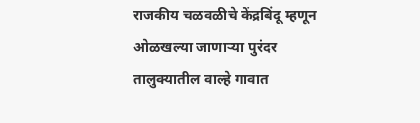राजकीय चळवळीचे केंद्रबिंदू म्हणून ओळखल्या जाणाऱ्या पुरंदर तालुक्यातील वाल्हे गावात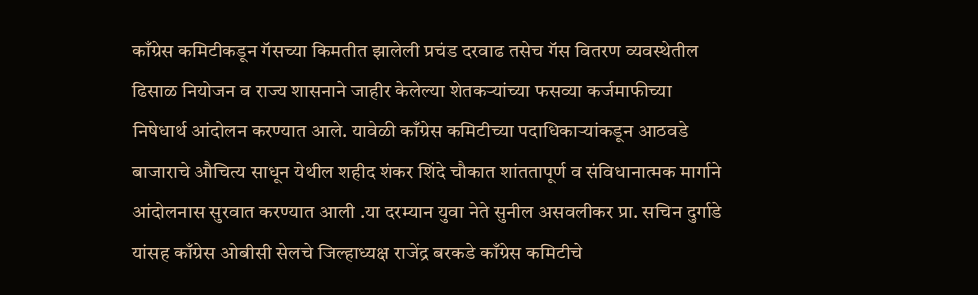काँग्रेस कमिटीकडून गॅसच्या किमतीत झालेली प्रचंड दरवाढ तसेच गॅस वितरण व्यवस्थेतील ढिसाळ नियोजन व राज्य शासनाने जाहीर केलेल्या शेतकऱ्यांच्या फसव्या कर्जमाफीच्या निषेधार्थ आंदोलन करण्यात आले. यावेळी काँग्रेस कमिटीच्या पदाधिकाऱ्यांकडून आठवडे बाजाराचे औचित्य साधून येथील शहीद शंकर शिंदे चौकात शांततापूर्ण व संविधानात्मक मार्गाने आंदोलनास सुरवात करण्यात आली .या दरम्यान युवा नेते सुनील असवलीकर प्रा. सचिन दुर्गाडे यांसह काँग्रेस ओबीसी सेलचे जिल्हाध्यक्ष राजेंद्र बरकडे काँग्रेस कमिटीचे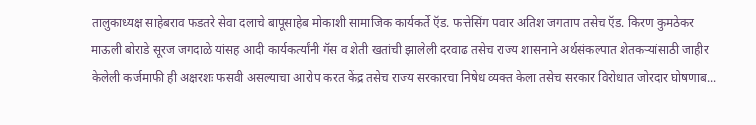तालुकाध्यक्ष साहेबराव फडतरे सेवा दलाचे बापूसाहेब मोकाशी सामाजिक कार्यकर्ते ऍड. फत्तेसिंग पवार अतिश जगताप तसेच ऍड. किरण कुमठेकर माऊली बोराडे सूरज जगदाळे यांसह आदी कार्यकर्त्यांनी गॅस व शेती खतांची झालेली दरवाढ तसेच राज्य शासनाने अर्थसंकल्पात शेतकऱ्यांसाठी जाहीर केलेली कर्जमाफी ही अक्षरशः फसवी असल्याचा आरोप करत केंद्र तसेच राज्य सरकारचा निषेध व्यक्त केला तसेच सरकार विरोधात जोरदार घोषणाब...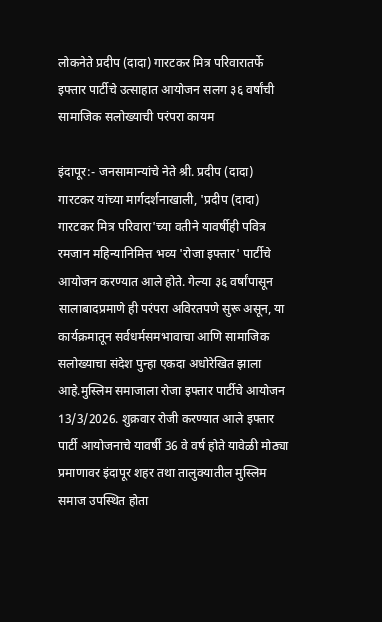लोकनेते प्रदीप (दादा) गारटकर मित्र परिवारातर्फे इफ्तार पार्टीचे उत्साहात आयोजन सलग ३६ वर्षांची सामाजिक सलोख्याची परंपरा कायम

इंदापूर:- जनसामान्यांचे नेते श्री. प्रदीप (दादा) गारटकर यांच्या मार्गदर्शनाखाली, 'प्रदीप (दादा) गारटकर मित्र परिवारा'च्या वतीने यावर्षीही पवित्र रमजान महिन्यानिमित्त भव्य 'रोजा इफ्तार' पार्टीचे आयोजन करण्यात आले होते. गेल्या ३६ वर्षांपासून सालाबादप्रमाणे ही परंपरा अविरतपणे सुरू असून, या कार्यक्रमातून सर्वधर्मसमभावाचा आणि सामाजिक सलोख्याचा संदेश पुन्हा एकदा अधोरेखित झाला आहे.मुस्लिम समाजाला रोजा इफ्तार पार्टीचे आयोजन 13/3/2026. शुक्रवार रोजी करण्यात आले इफ्तार पार्टी आयोजनाचे यावर्षी 36 वे वर्ष होते यावेळी मोठ्या प्रमाणावर इंदापूर शहर तथा तालुक्यातील मुस्लिम समाज उपस्थित होता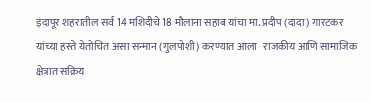इंदापूर शहरातील सर्व 14 मशिदीचे 18 मौलाना सहाब यांचा मा. प्रदीप (दादा) गारटकर यांच्या हस्ते येतोचित असा सन्मान (गुलपोशी) करण्यात आला   राजकीय आणि सामाजिक क्षेत्रात सक्रिय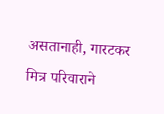असतानाही, गारटकर मित्र परिवाराने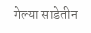गेल्या साडेतीन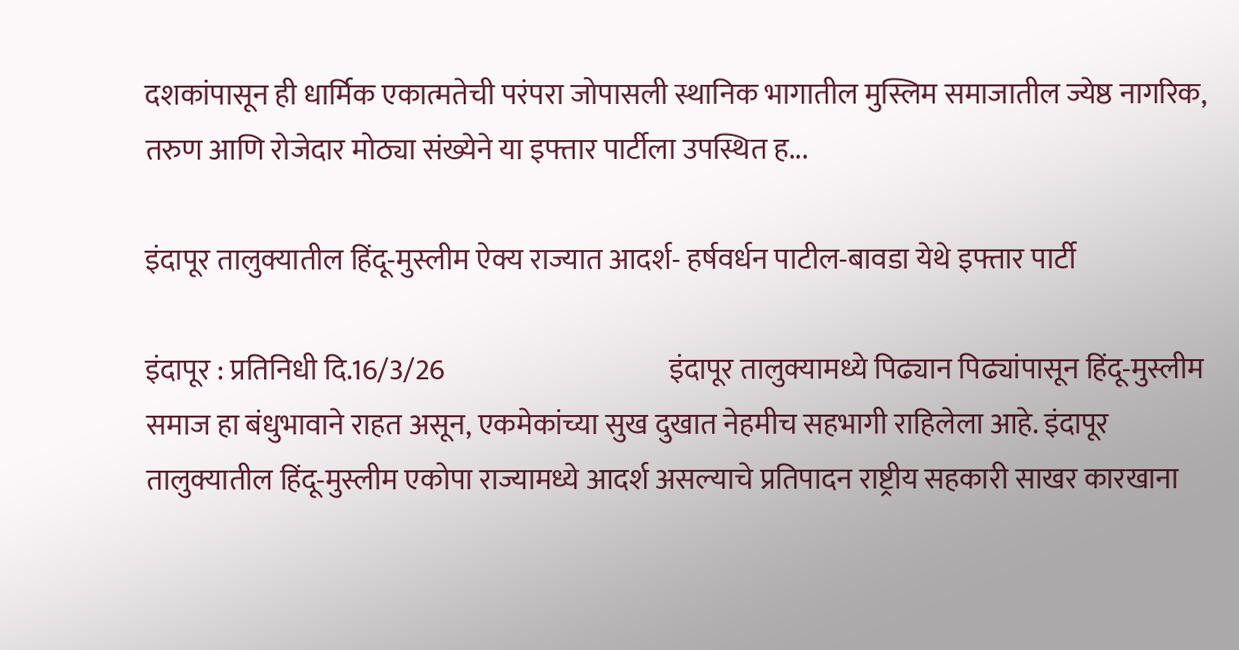दशकांपासून ही धार्मिक एकात्मतेची परंपरा जोपासली स्थानिक भागातील मुस्लिम समाजातील ज्येष्ठ नागरिक, तरुण आणि रोजेदार मोठ्या संख्येने या इफ्तार पार्टीला उपस्थित ह...

इंदापूर तालुक्यातील हिंदू-मुस्लीम ऐक्य राज्यात आदर्श- हर्षवर्धन पाटील-बावडा येथे इफ्तार पार्टी

इंदापूर : प्रतिनिधी दि.16/3/26                                       इंदापूर तालुक्यामध्ये पिढ्यान पिढ्यांपासून हिंदू-मुस्लीम समाज हा बंधुभावाने राहत असून, एकमेकांच्या सुख दुखात नेहमीच सहभागी राहिलेला आहे. इंदापूर तालुक्यातील हिंदू-मुस्लीम एकोपा राज्यामध्ये आदर्श असल्याचे प्रतिपादन राष्ट्रीय सहकारी साखर कारखाना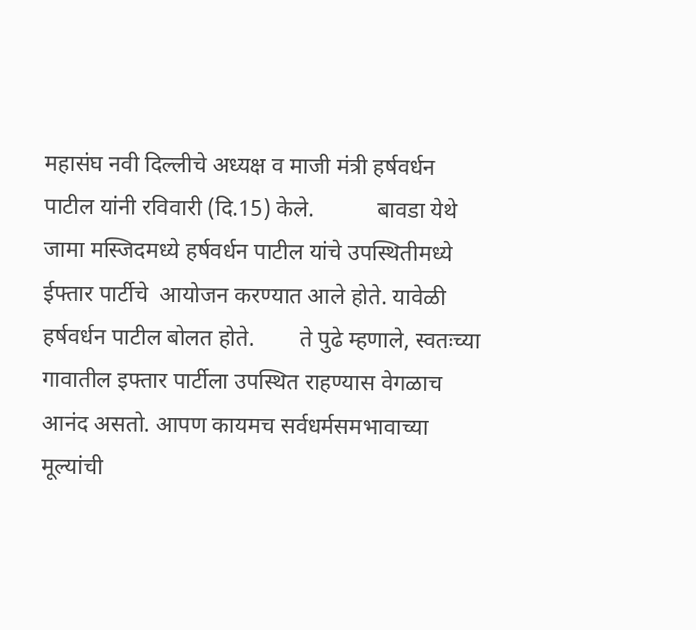महासंघ नवी दिल्लीचे अध्यक्ष व माजी मंत्री हर्षवर्धन पाटील यांनी रविवारी (दि.15) केले.           बावडा येथे जामा मस्जिदमध्ये हर्षवर्धन पाटील यांचे उपस्थितीमध्ये ईफ्तार पार्टीचे  आयोजन करण्यात आले होते. यावेळी हर्षवर्धन पाटील बोलत होते.        ते पुढे म्हणाले, स्वतःच्या गावातील इफ्तार पार्टीला उपस्थित राहण्यास वेगळाच आनंद असतो. आपण कायमच सर्वधर्मसमभावाच्या मूल्यांची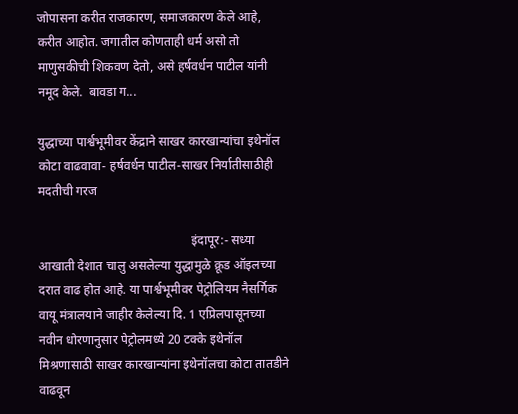जोपासना करीत राजकारण, समाजकारण केले आहे, करीत आहोत. जगातील कोणताही धर्म असो तो माणुसकीची शिकवण देतो, असे हर्षवर्धन पाटील यांनी नमूद केले.  बावडा ग...

युद्धाच्या पार्श्वभूमीवर केंद्राने साखर कारखान्यांचा इथेनॉल कोटा वाढवावा- हर्षवर्धन पाटील-साखर निर्यातीसाठीही मदतीची गरज

                                                 इंदापूर:- सध्या आखाती देशात चालु असलेल्या युद्धामुळे क्रूड ऑइलच्या दरात वाढ होत आहे. या पार्श्वभूमीवर पेट्रोलियम नैसर्गिक वायू मंत्रालयाने जाहीर केलेल्या दि. 1 एप्रिलपासूनच्या नवीन धोरणानुसार पेट्रोलमध्ये 20 टक्के इथेनॉल मिश्रणासाठी साखर कारखान्यांना इथेनॉलचा कोटा तातडीने वाढवून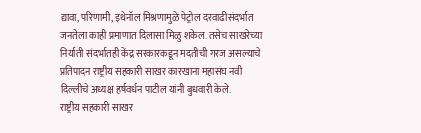द्यावा, परिणामी, इथेनॉल मिश्रणामुळे पेट्रोल दरवाढीसंदर्भात जनतेला काही प्रमाणात दिलासा मिळु शकेल. तसेच साखरेच्या निर्याती संदर्भातही केंद्र सरकारकडून मदतीची गरज असल्याचे प्रतिपादन राष्ट्रीय सहकारी साखर कारखाना महासंघ नवी दिल्लीचे अध्यक्ष हर्षवर्धन पाटील यांनी बुधवारी केले.        राष्ट्रीय सहकारी साखर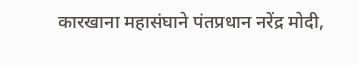कारखाना महासंघाने पंतप्रधान नरेंद्र मोदी,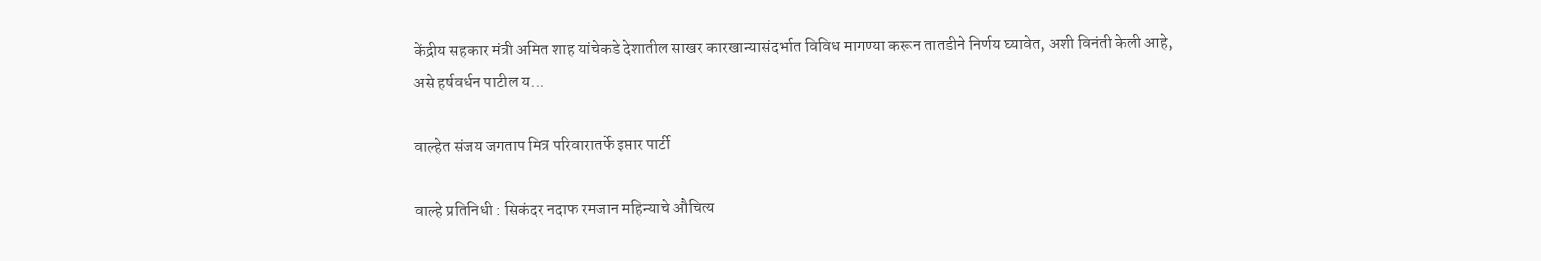केंद्रीय सहकार मंत्री अमित शाह यांचेकडे देशातील साखर कारखान्यासंदर्भात विविध मागण्या करून तातडीने निर्णय घ्यावेत, अशी विनंती केली आहे, असे हर्षवर्धन पाटील य...

वाल्हेत संजय जगताप मित्र परिवारातर्फे इप्तार पार्टी

वाल्हे प्रतिनिधी : सिकंदर नदाफ रमजान महिन्याचे औचित्य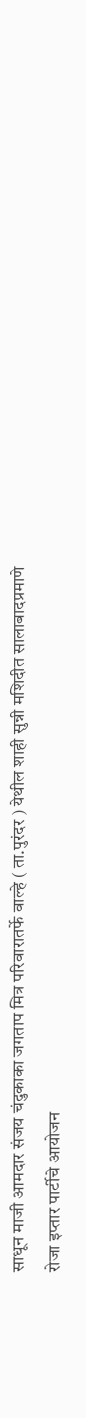साधून माजी आमदार संजय चंदुकाका जगताप मित्र परिवारातर्फे वाल्हे ( ता.पुरंदर ) येथील शाही सुन्नी मशिदीत सालाबादप्रमाणे रोजा इप्तार पार्टीचे आयोजन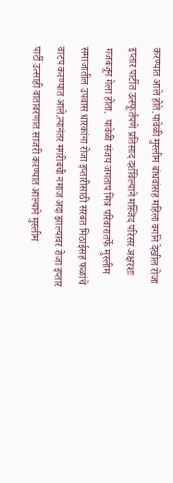करण्यात आले होते.यावेळी मुस्लीम बांधवांसह महिला वर्गाने देखील रोजा इप्तार पार्टीत उत्स्फूर्तपणे प्रतिसाद दर्शविल्याने मस्जिद परिसर अक्षरशः गजबजून गेला होता.  यावेळी संजय जगताप मित्र परिवारातर्फे मुस्लीम समाजातील उपवास धारकांना रोजा इप्तारीसाठी सरबत मिठाईसह फळांचे वाटप करण्यात आले.त्यानंतर मगरीबची नमाज अदा झाल्यावर रोजा इप्तार पार्टी उत्साही वातावरणात साजरी करण्यात आल्याने मुस्लीम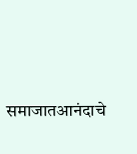समाजातआनंदाचे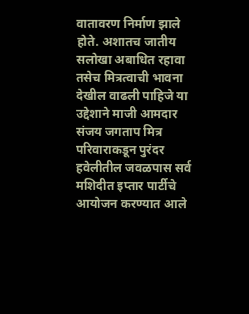वातावरण निर्माण झाले होते. अशातच जातीय सलोखा अबाधित रहावा तसेच मित्रत्वाची भावना देखील वाढली पाहिजे या उद्देशाने माजी आमदार संजय जगताप मित्र परिवाराकडून पुरंदर हवेलीतील जवळपास सर्व मशिदीत इप्तार पार्टीचे आयोजन करण्यात आले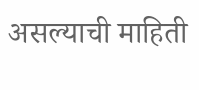असल्याची माहिती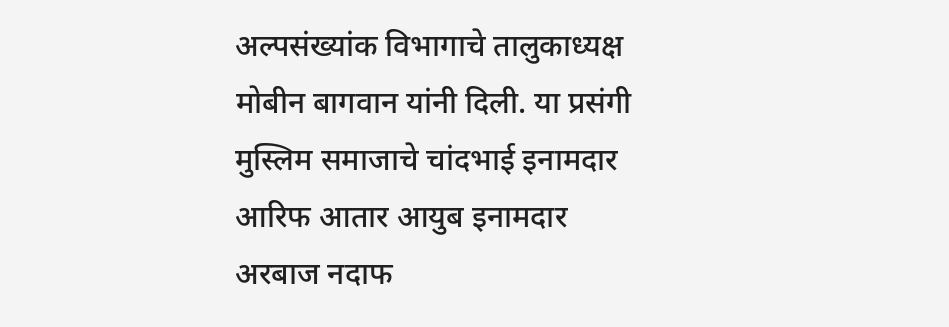अल्पसंख्यांक विभागाचे तालुकाध्यक्ष मोबीन बागवान यांनी दिली. या प्रसंगी मुस्लिम समाजाचे चांदभाई इनामदार आरिफ आतार आयुब इनामदार अरबाज नदाफ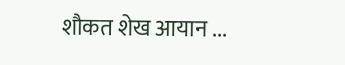शौकत शेख आयान ...